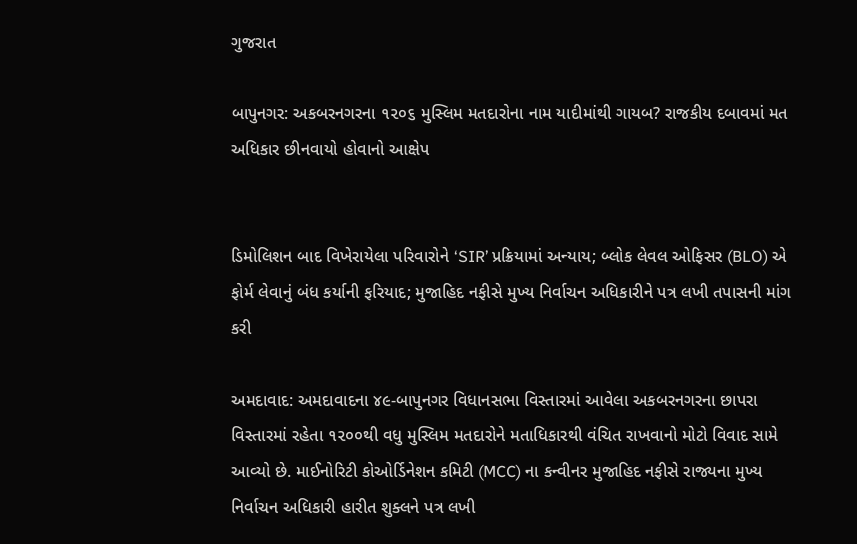ગુજરાત

બાપુનગર: અકબરનગરના ૧૨૦૬ મુસ્લિમ મતદારોના નામ યાદીમાંથી ગાયબ? રાજકીય દબાવમાં મત અધિકાર છીનવાયો હોવાનો આક્ષેપ


ડિમોલિશન બાદ વિખેરાયેલા પરિવારોને ‘SIR’ પ્રક્રિયામાં અન્યાય; બ્લોક લેવલ ઓફિસર (BLO) એ ફોર્મ લેવાનું બંધ કર્યાની ફરિયાદ; મુજાહિદ નફીસે મુખ્ય નિર્વાચન અધિકારીને પત્ર લખી તપાસની માંગ કરી

અમદાવાદ: અમદાવાદના ૪૯-બાપુનગર વિધાનસભા વિસ્તારમાં આવેલા અકબરનગરના છાપરા વિસ્તારમાં રહેતા ૧૨૦૦થી વધુ મુસ્લિમ મતદારોને મતાધિકારથી વંચિત રાખવાનો મોટો વિવાદ સામે આવ્યો છે. માઈનોરિટી કોઓર્ડિનેશન કમિટી (MCC) ના કન્વીનર મુજાહિદ નફીસે રાજ્યના મુખ્ય નિર્વાચન અધિકારી હારીત શુક્લને પત્ર લખી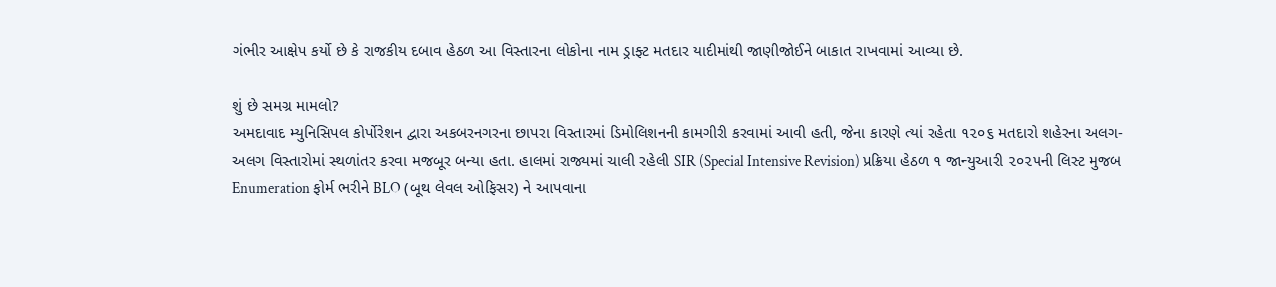ગંભીર આક્ષેપ કર્યો છે કે રાજકીય દબાવ હેઠળ આ વિસ્તારના લોકોના નામ ડ્રાફ્ટ મતદાર યાદીમાંથી જાણીજોઈને બાકાત રાખવામાં આવ્યા છે.

શું છે સમગ્ર મામલો?
અમદાવાદ મ્યુનિસિપલ કોર્પોરેશન દ્વારા અકબરનગરના છાપરા વિસ્તારમાં ડિમોલિશનની કામગીરી કરવામાં આવી હતી, જેના કારણે ત્યાં રહેતા ૧૨૦૬ મતદારો શહેરના અલગ-અલગ વિસ્તારોમાં સ્થળાંતર કરવા મજબૂર બન્યા હતા. હાલમાં રાજ્યમાં ચાલી રહેલી SIR (Special Intensive Revision) પ્રક્રિયા હેઠળ ૧ જાન્યુઆરી ૨૦૨૫ની લિસ્ટ મુજબ Enumeration ફોર્મ ભરીને BLO (બૂથ લેવલ ઓફિસર) ને આપવાના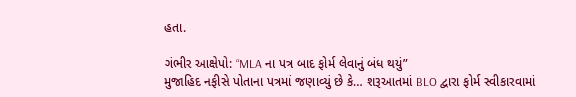હતા.

ગંભીર આક્ષેપો: “MLA ના પત્ર બાદ ફોર્મ લેવાનું બંધ થયું”
મુજાહિદ નફીસે પોતાના પત્રમાં જણાવ્યું છે કે… શરૂઆતમાં BLO દ્વારા ફોર્મ સ્વીકારવામાં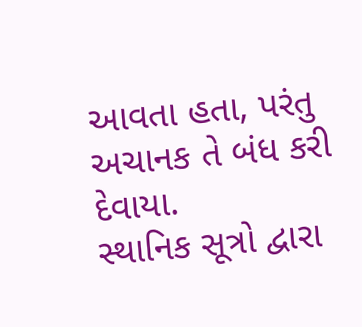આવતા હતા, પરંતુ અચાનક તે બંધ કરી દેવાયા.
સ્થાનિક સૂત્રો દ્વારા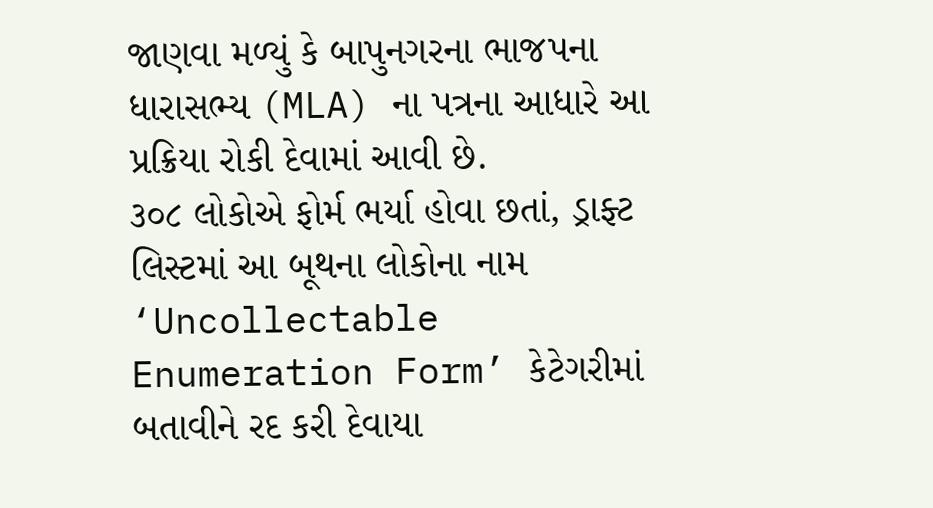જાણવા મળ્યું કે બાપુનગરના ભાજપના ધારાસભ્ય (MLA) ના પત્રના આધારે આ પ્રક્રિયા રોકી દેવામાં આવી છે.
૩૦૮ લોકોએ ફોર્મ ભર્યા હોવા છતાં, ડ્રાફ્ટ લિસ્ટમાં આ બૂથના લોકોના નામ ‘Uncollectable Enumeration Form’ કેટેગરીમાં બતાવીને રદ કરી દેવાયા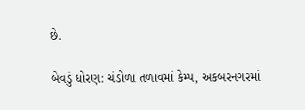છે.

બેવડું ધોરણ: ચંડોળા તળાવમાં કેમ્પ, અકબરનગરમાં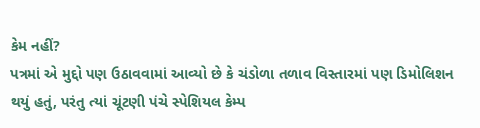કેમ નહીં?
પત્રમાં એ મુદ્દો પણ ઉઠાવવામાં આવ્યો છે કે ચંડોળા તળાવ વિસ્તારમાં પણ ડિમોલિશન થયું હતું, પરંતુ ત્યાં ચૂંટણી પંચે સ્પેશિયલ કેમ્પ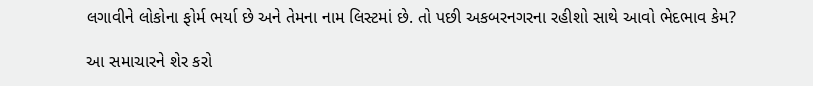લગાવીને લોકોના ફોર્મ ભર્યા છે અને તેમના નામ લિસ્ટમાં છે. તો પછી અકબરનગરના રહીશો સાથે આવો ભેદભાવ કેમ?

આ સમાચારને શેર કરો